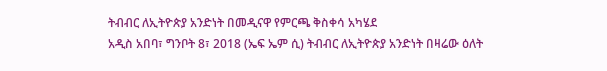ትብብር ለኢትዮጵያ አንድነት በመዲናዋ የምርጫ ቅስቀሳ አካሄደ
አዲስ አበባ፣ ግንቦት 8፣ 2018 (ኤፍ ኤም ሲ) ትብብር ለኢትዮጵያ አንድነት በዛሬው ዕለት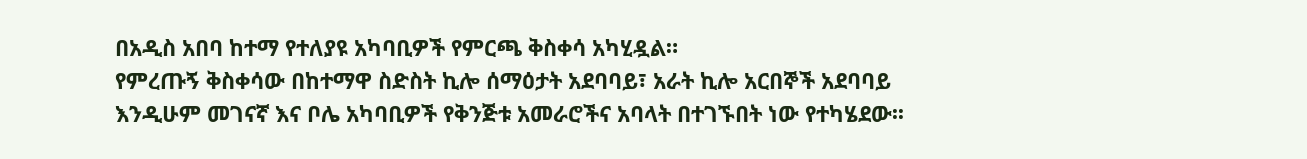በአዲስ አበባ ከተማ የተለያዩ አካባቢዎች የምርጫ ቅስቀሳ አካሂዷል።
የምረጡኝ ቅስቀሳው በከተማዋ ስድስት ኪሎ ሰማዕታት አደባባይ፣ አራት ኪሎ አርበኞች አደባባይ እንዲሁም መገናኛ እና ቦሌ አካባቢዎች የቅንጅቱ አመራሮችና አባላት በተገኙበት ነው የተካሄደው፡፡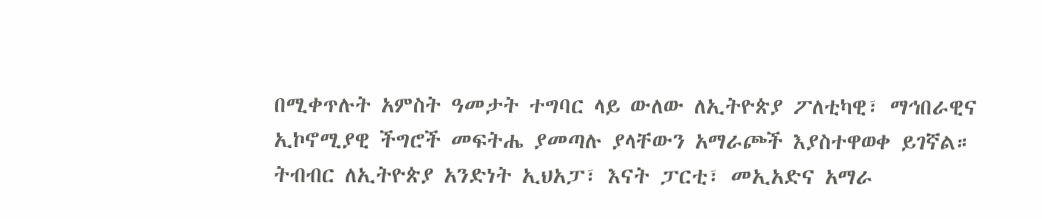በሚቀጥሉት አምስት ዓመታት ተግባር ላይ ውለው ለኢትዮጵያ ፖለቲካዊ፣ ማኅበራዊና ኢኮኖሚያዊ ችግሮች መፍትሔ ያመጣሉ ያላቸውን አማራጮች እያስተዋወቀ ይገኛል።
ትብብር ለኢትዮጵያ አንድነት ኢህአፓ፣ እናት ፓርቲ፣ መኢአድና አማራ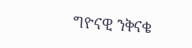ግዮናዊ ንቅናቄ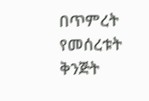በጥምረት የመሰረቱት ቅንጅት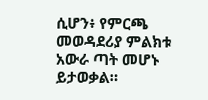ሲሆን፥ የምርጫ መወዳደሪያ ምልክቱ አውራ ጣት መሆኑ ይታወቃል።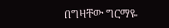በግዛቸው ግርማዬ